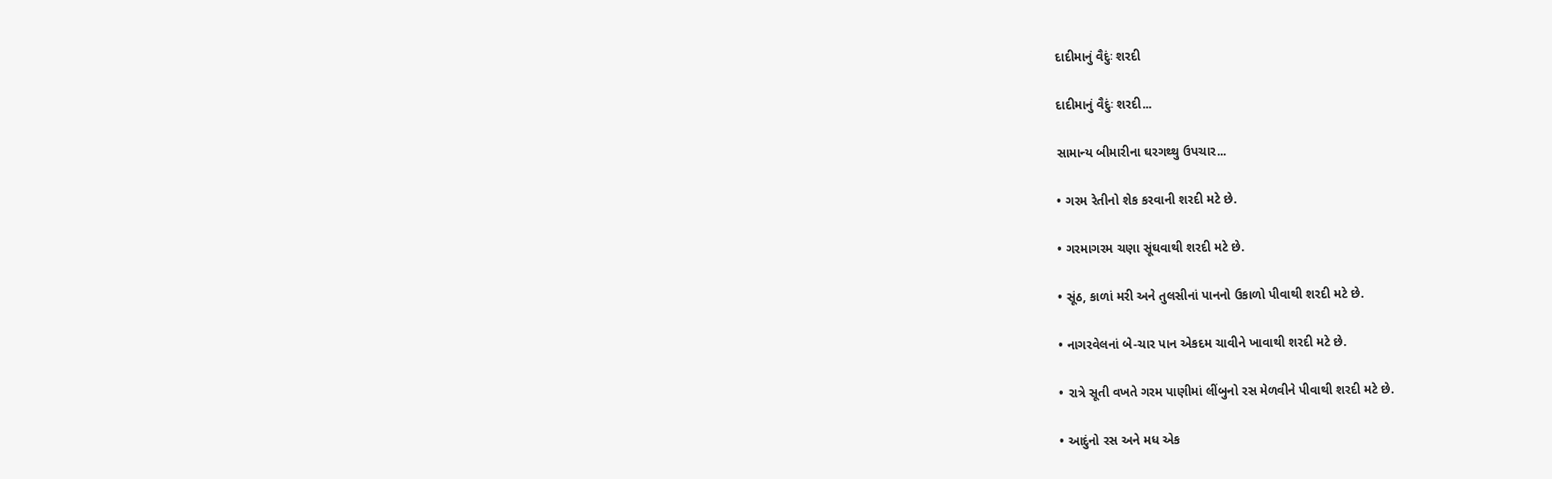દાદીમાનું વૈદુંઃ શરદી

દાદીમાનું વૈદુંઃ શરદી...

સામાન્ય બીમારીના ઘરગથ્થુ ઉપચાર...

• ગરમ રેતીનો શેક કરવાની શરદી મટે છે.

• ગરમાગરમ ચણા સૂંઘવાથી શરદી મટે છે.

• સૂંઠ, કાળાં મરી અને તુલસીનાં પાનનો ઉકાળો પીવાથી શરદી મટે છે.

• નાગરવેલનાં બે-ચાર પાન એકદમ ચાવીને ખાવાથી શરદી મટે છે.

• રાત્રે સૂતી વખતે ગરમ પાણીમાં લીંબુનો રસ મેળવીને પીવાથી શરદી મટે છે.

• આદુંનો રસ અને મધ એક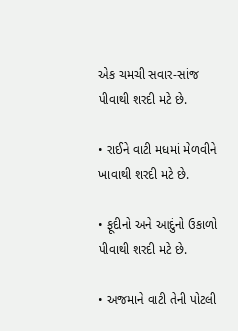એક ચમચી સવાર-સાંજ પીવાથી શરદી મટે છે.

• રાઈને વાટી મધમાં મેળવીને ખાવાથી શરદી મટે છે.

• ફૂદીનો અને આદુંનો ઉકાળો પીવાથી શરદી મટે છે.

• અજમાને વાટી તેની પોટલી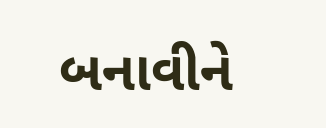બનાવીને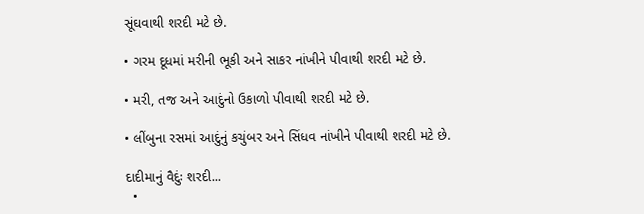સૂંઘવાથી શરદી મટે છે.

• ગરમ દૂધમાં મરીની ભૂકી અને સાકર નાંખીને પીવાથી શરદી મટે છે.

• મરી, તજ અને આદુંનો ઉકાળો પીવાથી શરદી મટે છે.

• લીંબુના રસમાં આદુંનું કચુંબર અને સિંધવ નાંખીને પીવાથી શરદી મટે છે.

દાદીમાનું વૈદુંઃ શરદી...
  •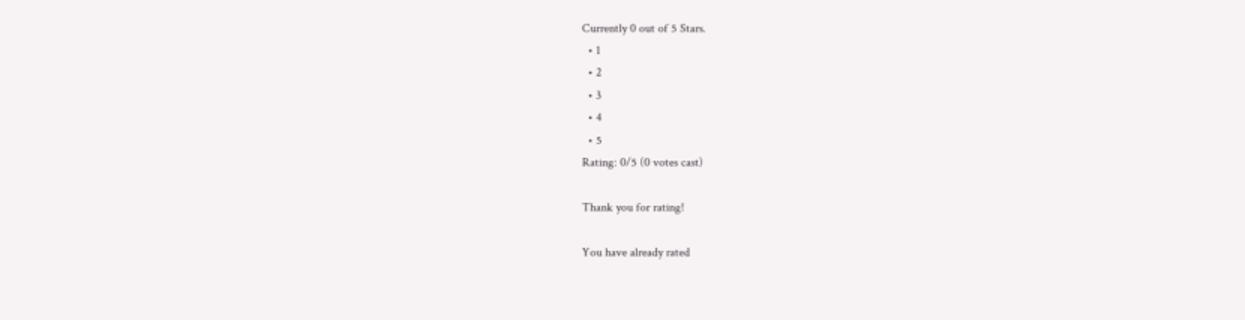Currently 0 out of 5 Stars.
  • 1
  • 2
  • 3
  • 4
  • 5
Rating: 0/5 (0 votes cast)

Thank you for rating!

You have already rated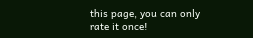this page, you can only rate it once!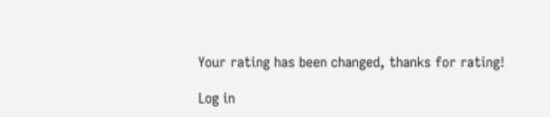Your rating has been changed, thanks for rating!

Log in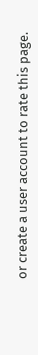or create a user account to rate this page.